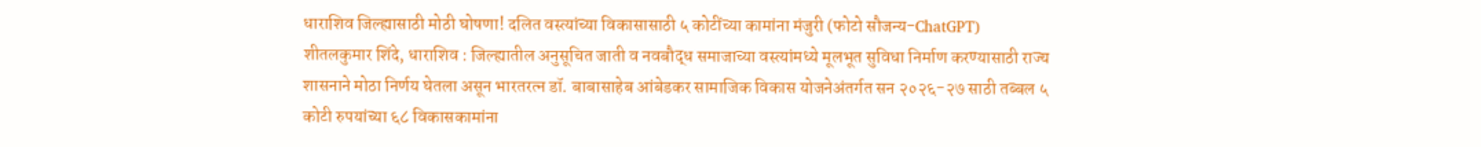धाराशिव जिल्ह्यासाठी मोठी घोषणा! दलित वस्त्यांच्या विकासासाठी ५ कोटींच्या कामांना मंजुरी (फोटो सौजन्य-ChatGPT)
शीतलकुमार शिंदे, धाराशिव : जिल्ह्यातील अनुसूचित जाती व नवबौद्ध समाजाच्या वस्त्यांमध्ये मूलभूत सुविधा निर्माण करण्यासाठी राज्य शासनाने मोठा निर्णय घेतला असून भारतरत्न डॉ. बाबासाहेब आंबेडकर सामाजिक विकास योजनेअंतर्गत सन २०२६-२७ साठी तब्बल ५ कोटी रुपयांच्या ६८ विकासकामांना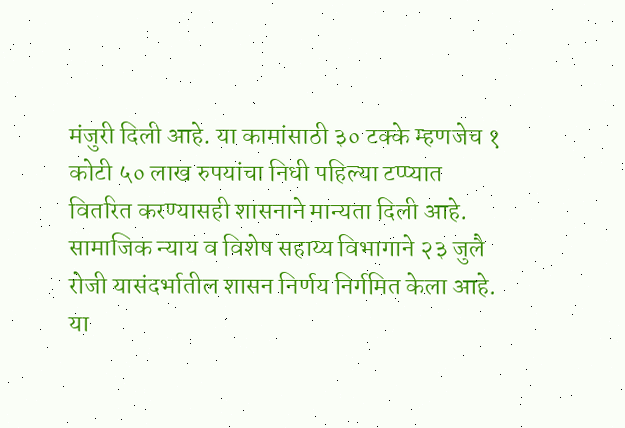मंजुरी दिली आहे. या कामांसाठी ३० टक्के म्हणजेच १ कोटी ५० लाख रुपयांचा निधी पहिल्या टप्प्यात वितरित करण्यासही शासनाने मान्यता दिली आहे. सामाजिक न्याय व विशेष सहाय्य विभागाने २३ जुलै रोजी यासंदर्भातील शासन निर्णय निर्गमित केला आहे.
या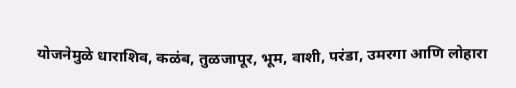योजनेमुळे धाराशिव, कळंब, तुळजापूर, भूम, वाशी, परंडा, उमरगा आणि लोहारा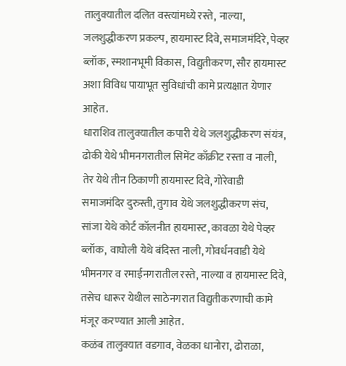तालुक्यातील दलित वस्त्यांमध्ये रस्ते, नाल्या, जलशुद्धीकरण प्रकल्प, हायमास्ट दिवे, समाजमंदिरे, पेव्हर ब्लॉक, स्मशानभूमी विकास, विद्युतीकरण, सौर हायमास्ट अशा विविध पायाभूत सुविधांची कामे प्रत्यक्षात येणार आहेत.
धाराशिव तालुक्यातील कपारी येथे जलशुद्धीकरण संयंत्र, ढोकी येथे भीमनगरातील सिमेंट काँक्रीट रस्ता व नाली, तेर येथे तीन ठिकाणी हायमास्ट दिवे, गोरेवाडी समाजमंदिर दुरुस्ती, तुगाव येथे जलशुद्धीकरण संच, सांजा येथे कोर्ट कॉलनीत हायमास्ट, कावळा येथे पेव्हर ब्लॉक, वाघोली येथे बंदिस्त नाली, गोवर्धनवाडी येथे भीमनगर व रमाईनगरातील रस्ते, नाल्या व हायमास्ट दिवे, तसेच धारूर येथील साठेनगरात विद्युतीकरणाची कामे मंजूर करण्यात आली आहेत.
कळंब तालुक्यात वडगाव, वेळका धानोरा, ढोराळा,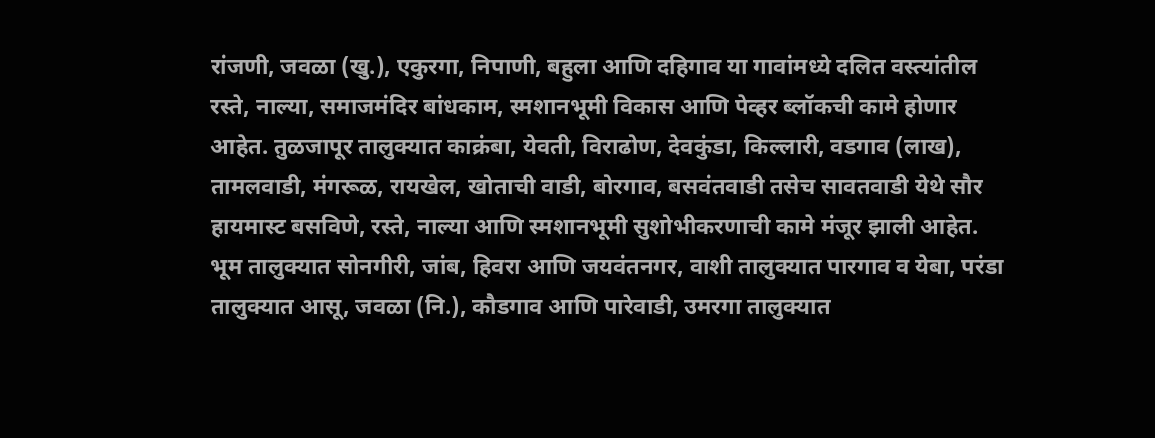रांजणी, जवळा (खु.), एकुरगा, निपाणी, बहुला आणि दहिगाव या गावांमध्ये दलित वस्त्यांतील रस्ते, नाल्या, समाजमंदिर बांधकाम, स्मशानभूमी विकास आणि पेव्हर ब्लॉकची कामे होणार आहेत. तुळजापूर तालुक्यात काक्रंबा, येवती, विराढोण, देवकुंडा, किल्लारी, वडगाव (लाख), तामलवाडी, मंगरूळ, रायखेल, खोताची वाडी, बोरगाव, बसवंतवाडी तसेच सावतवाडी येथे सौर हायमास्ट बसविणे, रस्ते, नाल्या आणि स्मशानभूमी सुशोभीकरणाची कामे मंजूर झाली आहेत.
भूम तालुक्यात सोनगीरी, जांब, हिवरा आणि जयवंतनगर, वाशी तालुक्यात पारगाव व येबा, परंडा तालुक्यात आसू, जवळा (नि.), कौडगाव आणि पारेवाडी, उमरगा तालुक्यात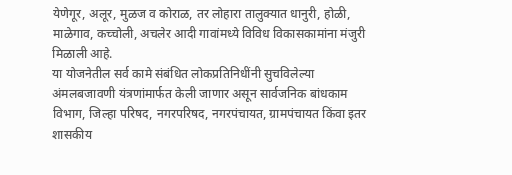येणेगूर, अलूर, मुळज व कोराळ, तर लोहारा तालुक्यात धानुरी, होळी, माळेगाव, कच्चोली, अचलेर आदी गावांमध्ये विविध विकासकामांना मंजुरी मिळाली आहे.
या योजनेतील सर्व कामे संबंधित लोकप्रतिनिधींनी सुचविलेल्या अंमलबजावणी यंत्रणांमार्फत केली जाणार असून सार्वजनिक बांधकाम विभाग, जिल्हा परिषद, नगरपरिषद, नगरपंचायत, ग्रामपंचायत किंवा इतर शासकीय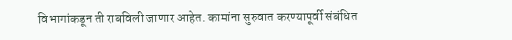विभागांकडून ती राबविली जाणार आहेत. कामांना सुरुवात करण्यापूर्वी संबंधित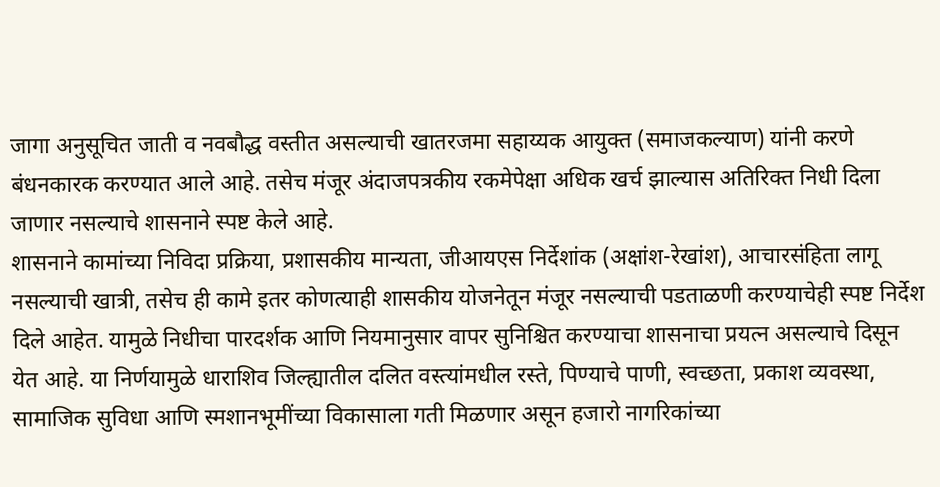जागा अनुसूचित जाती व नवबौद्ध वस्तीत असल्याची खातरजमा सहाय्यक आयुक्त (समाजकल्याण) यांनी करणे बंधनकारक करण्यात आले आहे. तसेच मंजूर अंदाजपत्रकीय रकमेपेक्षा अधिक खर्च झाल्यास अतिरिक्त निधी दिला जाणार नसल्याचे शासनाने स्पष्ट केले आहे.
शासनाने कामांच्या निविदा प्रक्रिया, प्रशासकीय मान्यता, जीआयएस निर्देशांक (अक्षांश-रेखांश), आचारसंहिता लागू नसल्याची खात्री, तसेच ही कामे इतर कोणत्याही शासकीय योजनेतून मंजूर नसल्याची पडताळणी करण्याचेही स्पष्ट निर्देश दिले आहेत. यामुळे निधीचा पारदर्शक आणि नियमानुसार वापर सुनिश्चित करण्याचा शासनाचा प्रयत्न असल्याचे दिसून येत आहे. या निर्णयामुळे धाराशिव जिल्ह्यातील दलित वस्त्यांमधील रस्ते, पिण्याचे पाणी, स्वच्छता, प्रकाश व्यवस्था, सामाजिक सुविधा आणि स्मशानभूमींच्या विकासाला गती मिळणार असून हजारो नागरिकांच्या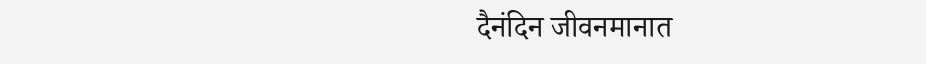दैनंदिन जीवनमानात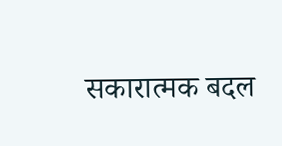सकारात्मक बदल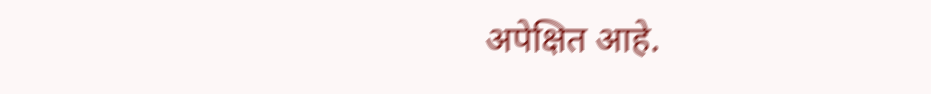अपेक्षित आहे.